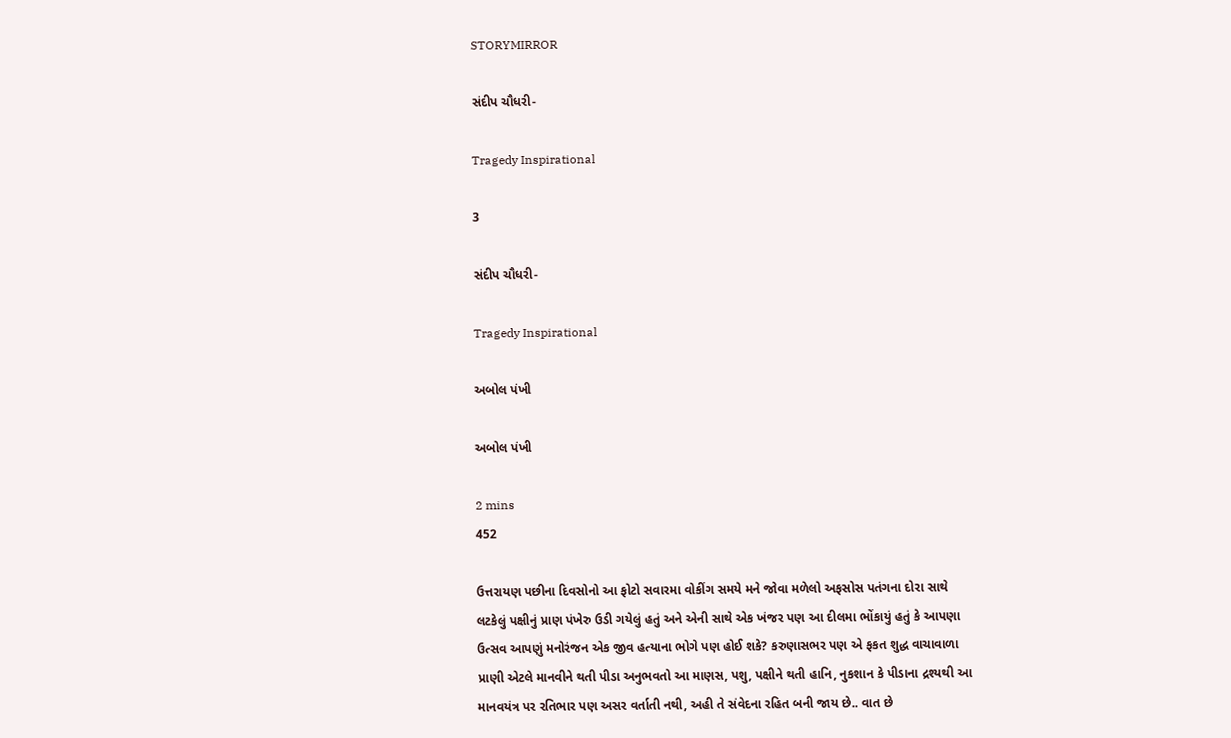STORYMIRROR

સંદીપ ચૌધરી-

Tragedy Inspirational

3

સંદીપ ચૌધરી-

Tragedy Inspirational

અબોલ પંખી

અબોલ પંખી

2 mins
452

ઉત્તરાયણ પછીના દિવસોનો આ ફોટો સવારમા વોકીંગ સમયે મને જોવા મળેલો અફસોસ પતંગના દોરા સાથે લટકેલું પક્ષીનું પ્રાણ પંખેરુ ઉડી ગયેલું હતું અને એની સાથે એક ખંજર પણ આ દીલમા ભોંકાયું હતું કે આપણા ઉત્સવ આપણું મનોરંજન એક જીવ હત્યાના ભોગે પણ હોઈ શકે? કરુણાસભર પણ એ ફકત શુદ્ધ વાચાવાળા પ્રાણી એટલે માનવીને થતી પીડા અનુભવતો આ માણસ, પશુ, પક્ષીને થતી હાનિ, નુકશાન કે પીડાના દ્રશ્યથી આ માનવયંત્ર પર રતિભાર પણ અસર વર્તાતી નથી, અહી તે સંવેદના રહિત બની જાય છે.. વાત છે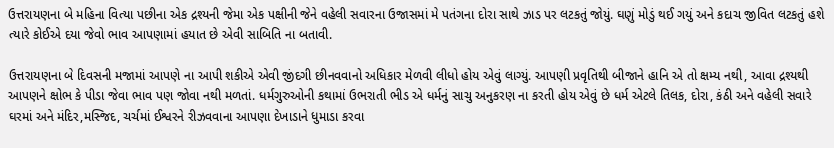ઉત્તરાયણના બે મહિના વિત્યા પછીના એક દ્રશ્યની જેમા એક પક્ષીની જેને વહેલી સવારના ઉજાસમાં મે પતંગના દોરા સાથે ઝાડ પર લટકતું જોયું. ઘણું મોડું થઈ ગયું અને કદાચ જીવિત લટકતું હશે ત્યારે કોઈએ દયા જેવો ભાવ આપણામાં હયાત છે એવી સાબિતિ ના બતાવી.

ઉત્તરાયણના બે દિવસની મજામાં આપણે ના આપી શકીએ એવી જીંદગી છીનવવાનો અધિકાર મેળવી લીધો હોય એવું લાગ્યું. આપણી પ્રવૃતિથી બીજાને હાનિ એ તો ક્ષમ્ય નથી, આવા દ્રશ્યથી આપણને ક્ષોભ કે પીડા જેવા ભાવ પણ જોવા નથી મળતાં. ધર્મગુરુઓની કથામાં ઉભરાતી ભીડ એ ધર્મનું સાચુ અનુકરણ ના કરતી હોય એવું છે ધર્મ એટલે તિલક, દોરા, કંઠી અને વહેલી સવારે ઘરમાં અને મંદિર,મસ્જિદ, ચર્ચમાં ઈશ્વરને રીઝવવાના આપણા દેખાડાને ધુમાડા કરવા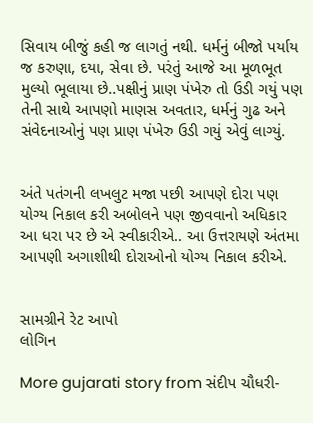સિવાય બીજું કહી જ લાગતું નથી. ધર્મનું બીજો પર્યાય જ કરુણા, દયા, સેવા છે. પરંતું આજે આ મૂળભૂત મુલ્યો ભૂલાયા છે..પક્ષીનું પ્રાણ પંખેરુ તો ઉડી ગયું પણ તેની સાથે આપણો માણસ અવતાર, ધર્મનું ગુઢ અને સંવેદનાઓનું પણ પ્રાણ પંખેરુ ઉડી ગયું એવું લાગ્યું.


અંતે પતંગની લખલુટ મજા પછી આપણે દોરા પણ યોગ્ય નિકાલ કરી અબોલને પણ જીવવાનો અધિકાર આ ધરા પર છે એ સ્વીકારીએ.. આ ઉત્તરાયણે અંતમા આપણી અગાશીથી દોરાઓનો યોગ્ય નિકાલ કરીએ.


સામગ્રીને રેટ આપો
લોગિન

More gujarati story from સંદીપ ચૌધરી-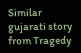Similar gujarati story from Tragedy